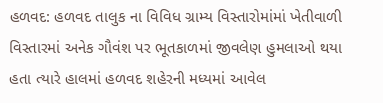હળવદ: હળવદ તાલુક ના વિવિધ ગ્રામ્ય વિસ્તારોમાંમાં ખેતીવાળી વિસ્તારમાં અનેક ગૌવંશ પર ભૂતકાળમાં જીવલેણ હુમલાઓ થયા હતા ત્યારે હાલમાં હળવદ શહેરની મધ્યમાં આવેલ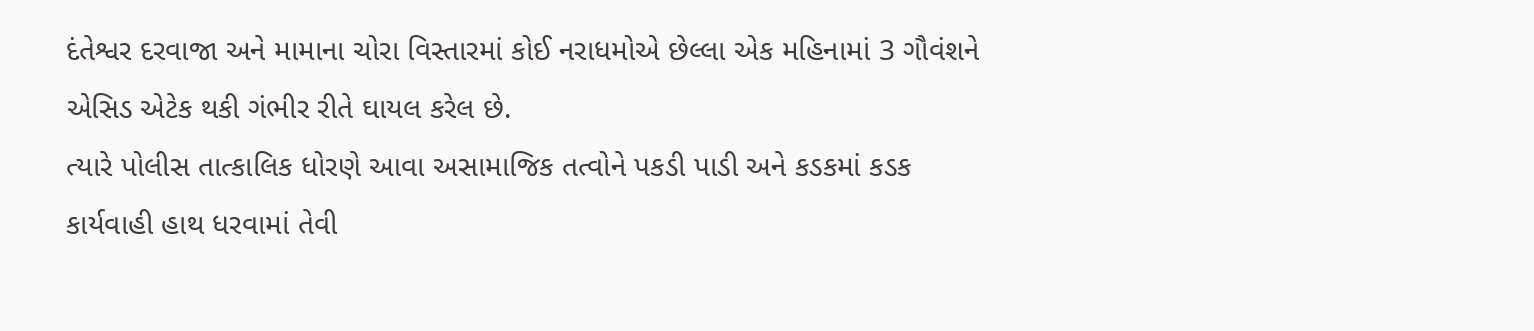દંતેશ્વર દરવાજા અને મામાના ચોરા વિસ્તારમાં કોઈ નરાધમોએ છેલ્લા એક મહિનામાં 3 ગૌવંશને એસિડ એટેક થકી ગંભીર રીતે ઘાયલ કરેલ છે.
ત્યારે પોલીસ તાત્કાલિક ધોરણે આવા અસામાજિક તત્વોને પકડી પાડી અને કડકમાં કડક કાર્યવાહી હાથ ધરવામાં તેવી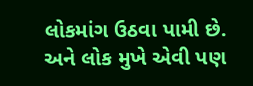લોકમાંગ ઉઠવા પામી છે. અને લોક મુખે એવી પણ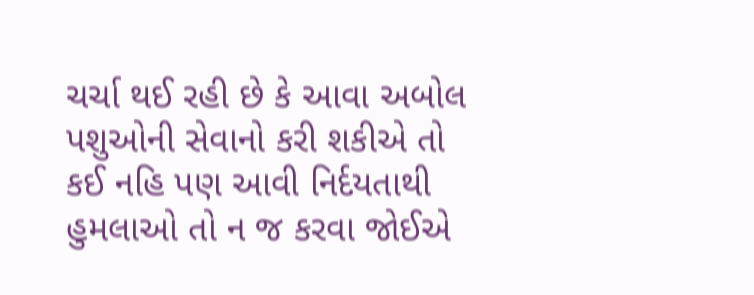ચર્ચા થઈ રહી છે કે આવા અબોલ પશુઓની સેવાનો કરી શકીએ તો કઈ નહિ પણ આવી નિર્દયતાથી હુમલાઓ તો ન જ કરવા જોઈએ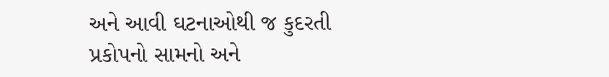અને આવી ઘટનાઓથી જ કુદરતી પ્રકોપનો સામનો અને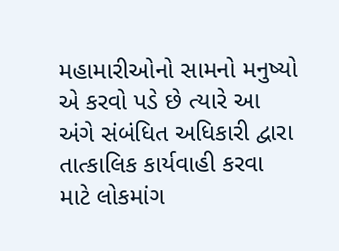મહામારીઓનો સામનો મનુષ્યો એ કરવો પડે છે ત્યારે આ અંગે સંબંધિત અધિકારી દ્વારા તાત્કાલિક કાર્યવાહી કરવા માટે લોકમાંગ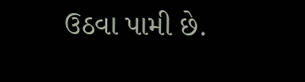ઉઠવા પામી છે.